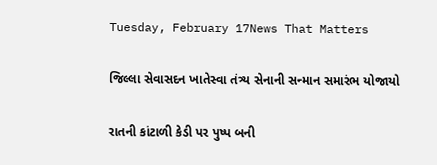Tuesday, February 17News That Matters

જિલ્લા સેવાસદન ખાતેસ્વા તંત્ર્ય સેનાની સન્માન સમારંભ યોજાયો

રાતની કાંટાળી કેડી પર પુષ્પ બની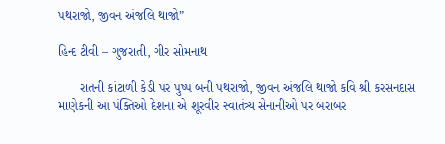પથરાજો, જીવન અંજલિ થાજો”

હિન્દ ટીવી – ગુજરાતી, ગીર સોમનાથ

      રાતની કાંટાળી કેડી પર પુષ્પ બની પથરાજો, જીવન અંજલિ થાજો કવિ શ્રી કરસનદાસ માણેકની આ પંક્તિઓ દેશના એ શૂરવીર સ્વાતંત્ર્ય સેનાનીઓ પર બરાબર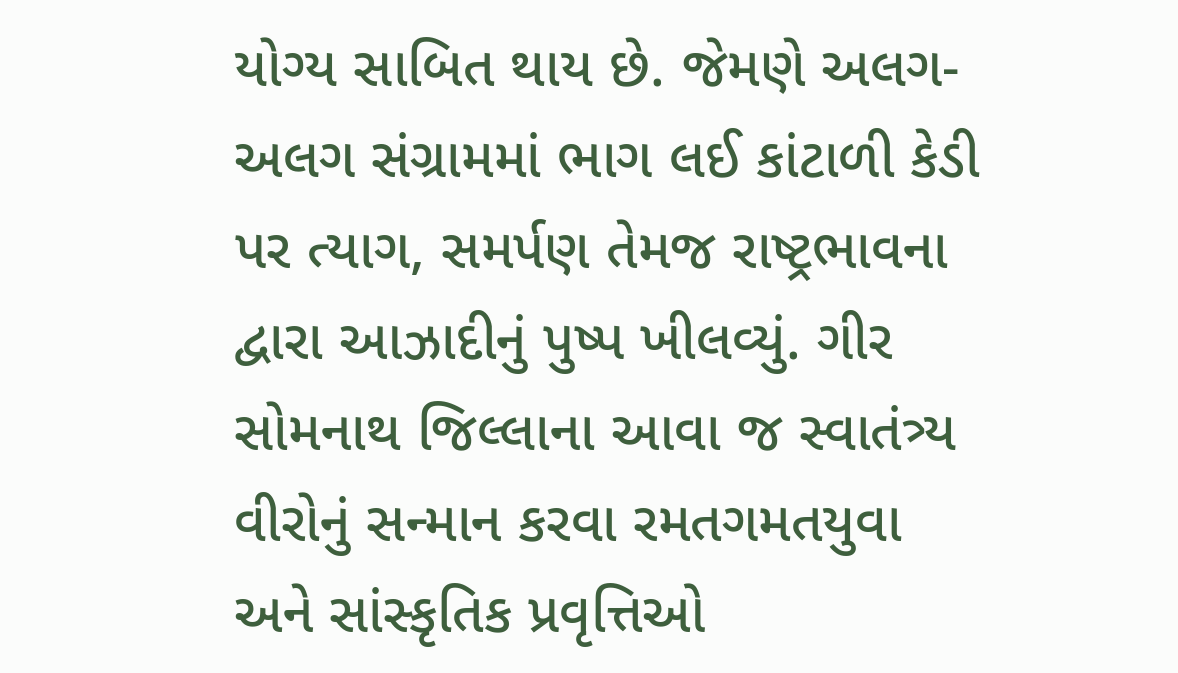યોગ્ય સાબિત થાય છે. જેમણે અલગ-અલગ સંગ્રામમાં ભાગ લઈ કાંટાળી કેડી પર ત્યાગ, સમર્પણ તેમજ રાષ્ટ્રભાવના દ્વારા આઝાદીનું પુષ્પ ખીલવ્યું. ગીર સોમનાથ જિલ્લાના આવા જ સ્વાતંત્ર્ય વીરોનું સન્માન કરવા રમતગમતયુવા અને સાંસ્કૃતિક પ્રવૃત્તિઓ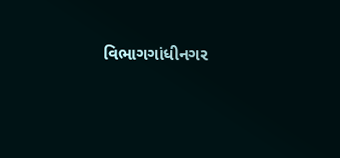વિભાગગાંધીનગર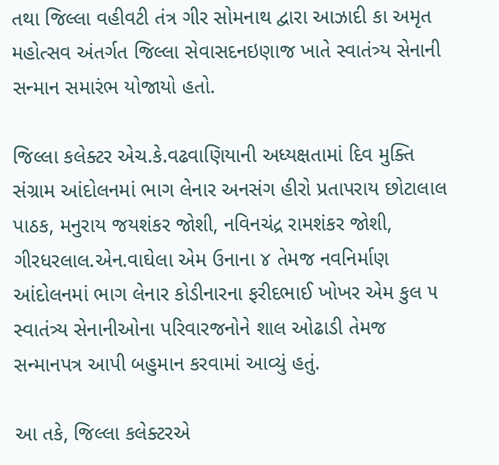તથા જિલ્લા વહીવટી તંત્ર ગીર સોમનાથ દ્વારા આઝાદી કા અમૃત મહોત્સવ અંતર્ગત જિલ્લા સેવાસદનઇણાજ ખાતે સ્વાતંત્ર્ય સેનાની સન્માન સમારંભ યોજાયો હતો.

જિલ્લા કલેક્ટર એચ.કે.વઢવાણિયાની અધ્યક્ષતામાં દિવ મુક્તિ સંગ્રામ આંદોલનમાં ભાગ લેનાર અનસંગ હીરો પ્રતાપરાય છોટાલાલ પાઠક, મનુરાય જયશંકર જોશી, નવિનચંદ્ર રામશંકર જોશી, ગીરધરલાલ.એન.વાઘેલા એમ ઉનાના ૪ તેમજ નવનિર્માણ આંદોલનમાં ભાગ લેનાર કોડીનારના ફરીદભાઈ ખોખર એમ કુલ ૫ સ્વાતંત્ર્ય સેનાનીઓના પરિવારજનોને શાલ ઓઢાડી તેમજ સન્માનપત્ર આપી બહુમાન કરવામાં આવ્યું હતું.

આ તકે, જિલ્લા કલેક્ટરએ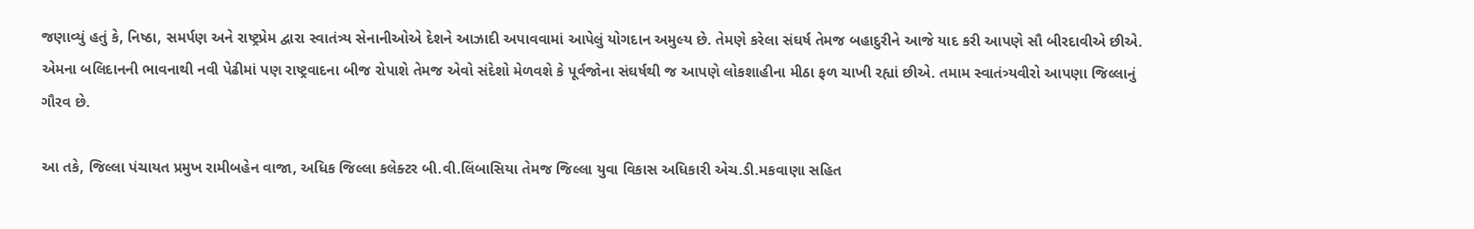જણાવ્યું હતું કે, નિષ્ઠા, સમર્પણ અને રાષ્ટ્રપ્રેમ દ્વારા સ્વાતંત્ર્ય સેનાનીઓએ દેશને આઝાદી અપાવવામાં આપેલું યોગદાન અમુલ્ય છે. તેમણે કરેલા સંઘર્ષ તેમજ બહાદુરીને આજે યાદ કરી આપણે સૌ બીરદાવીએ છીએ. એમના બલિદાનની ભાવનાથી નવી પેઢીમાં પણ રાષ્ટ્રવાદના બીજ રોપાશે તેમજ એવો સંદેશો મેળવશે કે પૂર્વજોના સંઘર્ષથી જ આપણે લોકશાહીના મીઠા ફળ ચાખી રહ્યાં છીએ. તમામ સ્વાતંત્ર્યવીરો આપણા જિલ્લાનું ગૌરવ છે.

આ તકે, જિલ્લા પંચાયત પ્રમુખ રામીબહેન વાજા, અધિક જિલ્લા કલેક્ટર બી.વી.લિંબાસિયા તેમજ જિલ્લા યુવા વિકાસ અધિકારી એચ.ડી.મકવાણા સહિત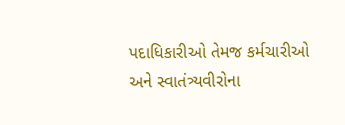પદાધિકારીઓ તેમજ કર્મચારીઓ અને સ્વાતંત્ર્યવીરોના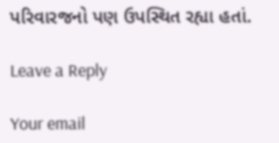પરિવારજનો પણ ઉપસ્થિત રહ્યા હતાં.

Leave a Reply

Your email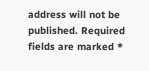address will not be published. Required fields are marked *